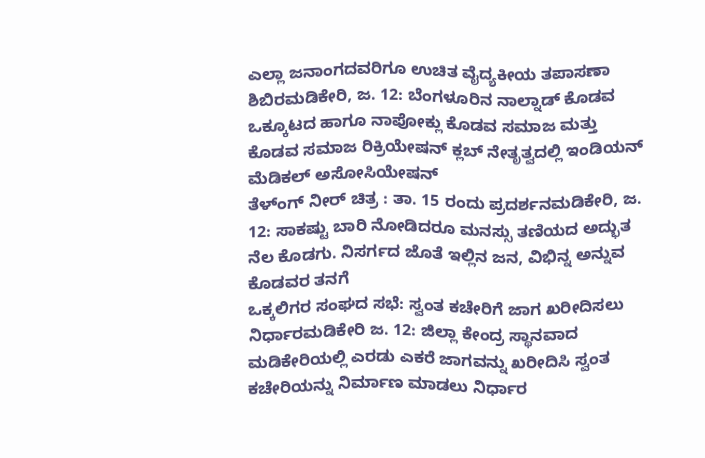ಎಲ್ಲಾ ಜನಾಂಗದವರಿಗೂ ಉಚಿತ ವೈದ್ಯಕೀಯ ತಪಾಸಣಾ ಶಿಬಿರಮಡಿಕೇರಿ, ಜ. 12: ಬೆಂಗಳೂರಿನ ನಾಲ್ನಾಡ್ ಕೊಡವ ಒಕ್ಕೂಟದ ಹಾಗೂ ನಾಪೋಕ್ಲು ಕೊಡವ ಸಮಾಜ ಮತ್ತು ಕೊಡವ ಸಮಾಜ ರಿಕ್ರಿಯೇಷನ್ ಕ್ಲಬ್ ನೇತೃತ್ವದಲ್ಲಿ ಇಂಡಿಯನ್ ಮೆಡಿಕಲ್ ಅಸೋಸಿಯೇಷನ್
ತೆಳ್ಂಗ್ ನೀರ್ ಚಿತ್ರ : ತಾ. 15 ರಂದು ಪ್ರದರ್ಶನಮಡಿಕೇರಿ, ಜ. 12: ಸಾಕಷ್ಟು ಬಾರಿ ನೋಡಿದರೂ ಮನಸ್ಸು ತಣಿಯದ ಅದ್ಭುತ ನೆಲ ಕೊಡಗು. ನಿಸರ್ಗದ ಜೊತೆ ಇಲ್ಲಿನ ಜನ, ವಿಭಿನ್ನ ಅನ್ನುವ ಕೊಡವರ ತನಗೆ
ಒಕ್ಕಲಿಗರ ಸಂಘದ ಸಭೆ: ಸ್ವಂತ ಕಚೇರಿಗೆ ಜಾಗ ಖರೀದಿಸಲು ನಿರ್ಧಾರಮಡಿಕೇರಿ ಜ. 12: ಜಿಲ್ಲಾ ಕೇಂದ್ರ ಸ್ಥಾನವಾದ ಮಡಿಕೇರಿಯಲ್ಲಿ ಎರಡು ಎಕರೆ ಜಾಗವನ್ನು ಖರೀದಿಸಿ ಸ್ವಂತ ಕಚೇರಿಯನ್ನು ನಿರ್ಮಾಣ ಮಾಡಲು ನಿರ್ಧಾರ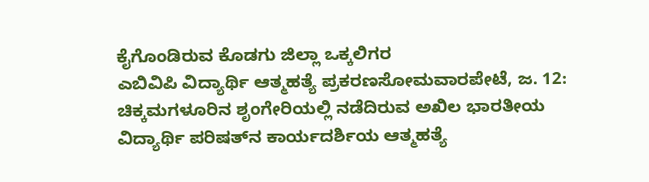ಕೈಗೊಂಡಿರುವ ಕೊಡಗು ಜಿಲ್ಲಾ ಒಕ್ಕಲಿಗರ
ಎಬಿವಿಪಿ ವಿದ್ಯಾರ್ಥಿ ಆತ್ಮಹತ್ಯೆ ಪ್ರಕರಣಸೋಮವಾರಪೇಟೆ, ಜ. 12: ಚಿಕ್ಕಮಗಳೂರಿನ ಶೃಂಗೇರಿಯಲ್ಲಿ ನಡೆದಿರುವ ಅಖಿಲ ಭಾರತೀಯ ವಿದ್ಯಾರ್ಥಿ ಪರಿಷತ್‍ನ ಕಾರ್ಯದರ್ಶಿಯ ಆತ್ಮಹತ್ಯೆ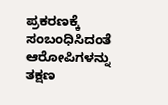ಪ್ರಕರಣಕ್ಕೆ ಸಂಬಂಧಿಸಿದಂತೆ ಆರೋಪಿಗಳನ್ನು ತಕ್ಷಣ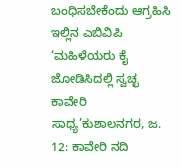ಬಂಧಿಸಬೇಕೆಂದು ಆಗ್ರಹಿಸಿ ಇಲ್ಲಿನ ಎಬಿವಿಪಿ
‘ಮಹಿಳೆಯರು ಕೈ ಜೋಡಿಸಿದಲ್ಲಿ ಸ್ವಚ್ಛ ಕಾವೇರಿ ಸಾಧ್ಯ’ಕುಶಾಲನಗರ, ಜ. 12: ಕಾವೇರಿ ನದಿ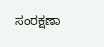ಸಂರಕ್ಷಣಾ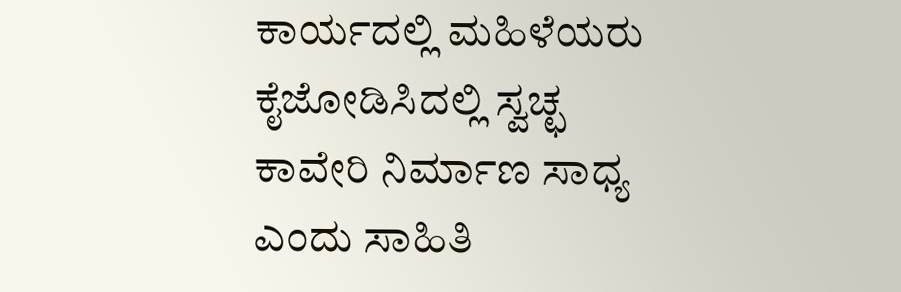ಕಾರ್ಯದಲ್ಲಿ ಮಹಿಳೆಯರು ಕೈಜೋಡಿಸಿದಲ್ಲಿ ಸ್ವಚ್ಛ ಕಾವೇರಿ ನಿರ್ಮಾಣ ಸಾಧ್ಯ ಎಂದು ಸಾಹಿತಿ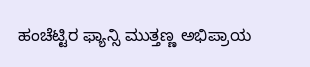ಹಂಚೆಟ್ಟಿರ ಫ್ಯಾನ್ಸಿ ಮುತ್ತಣ್ಣ ಅಭಿಪ್ರಾಯ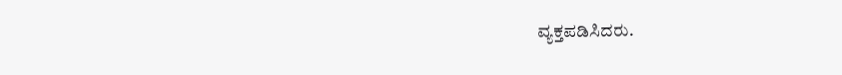ವ್ಯಕ್ತಪಡಿಸಿದರು.